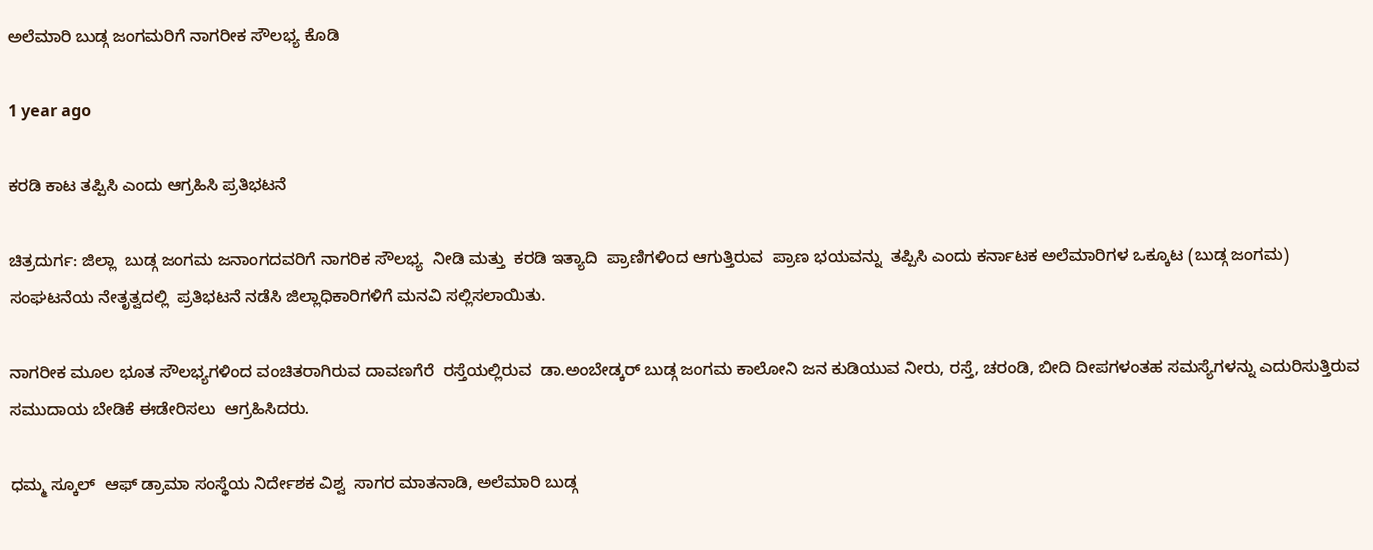ಅಲೆಮಾರಿ ಬುಡ್ಗ ಜಂಗಮರಿಗೆ ನಾಗರೀಕ ಸೌಲಭ್ಯ ಕೊಡಿ

1 year ago

ಕರಡಿ ಕಾಟ ತಪ್ಪಿಸಿ ಎಂದು ಆಗ್ರಹಿಸಿ ಪ್ರತಿಭಟನೆ

ಚಿತ್ರದುರ್ಗ: ಜಿಲ್ಲಾ  ಬುಡ್ಗ ಜಂಗಮ ಜನಾಂಗದವರಿಗೆ ನಾಗರಿಕ ಸೌಲಭ್ಯ  ನೀಡಿ ಮತ್ತು  ಕರಡಿ ಇತ್ಯಾದಿ  ಪ್ರಾಣಿಗಳಿಂದ ಆಗುತ್ತಿರುವ  ಪ್ರಾಣ ಭಯವನ್ನು  ತಪ್ಪಿಸಿ ಎಂದು ಕರ್ನಾಟಕ ಅಲೆಮಾರಿಗಳ ಒಕ್ಕೂಟ (ಬುಡ್ಗ ಜಂಗಮ) ಸಂಘಟನೆಯ ನೇತೃತ್ವದಲ್ಲಿ  ಪ್ರತಿಭಟನೆ ನಡೆಸಿ ಜಿಲ್ಲಾಧಿಕಾರಿಗಳಿಗೆ ಮನವಿ ಸಲ್ಲಿಸಲಾಯಿತು.

ನಾಗರೀಕ ಮೂಲ ಭೂತ ಸೌಲಭ್ಯಗಳಿಂದ ವಂಚಿತರಾಗಿರುವ ದಾವಣಗೆರೆ  ರಸ್ತೆಯಲ್ಲಿರುವ  ಡಾ.ಅಂಬೇಡ್ಕರ್ ಬುಡ್ಗ ಜಂಗಮ ಕಾಲೋನಿ ಜನ ಕುಡಿಯುವ ನೀರು, ರಸ್ತೆ, ಚರಂಡಿ, ಬೀದಿ ದೀಪಗಳಂತಹ ಸಮಸ್ಯೆಗಳನ್ನು ಎದುರಿಸುತ್ತಿರುವ ಸಮುದಾಯ ಬೇಡಿಕೆ ಈಡೇರಿಸಲು  ಆಗ್ರಹಿಸಿದರು.

ಧಮ್ಮ ಸ್ಕೂಲ್  ಆಫ್ ಡ್ರಾಮಾ ಸಂಸ್ಥೆಯ ನಿರ್ದೇಶಕ ವಿಶ್ವ  ಸಾಗರ ಮಾತನಾಡಿ, ಅಲೆಮಾರಿ ಬುಡ್ಗ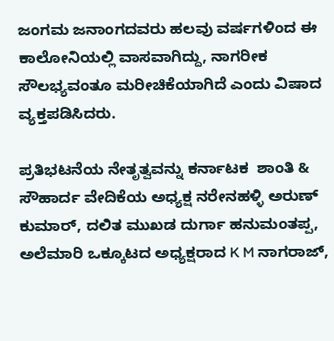ಜಂಗಮ ಜನಾಂಗದವರು ಹಲವು ವರ್ಷಗಳಿಂದ ಈ ಕಾಲೋನಿಯಲ್ಲಿ ವಾಸವಾಗಿದ್ದು, ನಾಗರೀಕ ಸೌಲಭ್ಯವಂತೂ ಮರೀಚಿಕೆಯಾಗಿದೆ ಎಂದು ವಿಷಾದ ವ್ಯಕ್ತಪಡಿಸಿದರು.

ಪ್ರತಿಭಟನೆಯ ನೇತೃತ್ವವನ್ನು ಕರ್ನಾಟಕ  ಶಾಂತಿ & ಸೌಹಾರ್ದ ವೇದಿಕೆಯ ಅಧ್ಯಕ್ಷ ನರೇನಹಳ್ಳಿ ಅರುಣ್ ಕುಮಾರ್, ದಲಿತ ಮುಖಡ ದುರ್ಗಾ ಹನುಮಂತಪ್ಪ, ಅಲೆಮಾರಿ ಒಕ್ಕೂಟದ ಅಧ್ಯಕ್ಷರಾದ K M ನಾಗರಾಜ್,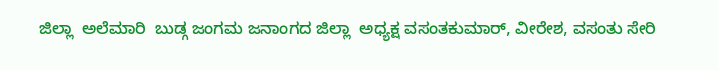ಜಿಲ್ಲಾ  ಅಲೆಮಾರಿ  ಬುಡ್ಗ ಜಂಗಮ ಜನಾಂಗದ ಜಿಲ್ಲಾ  ಅಧ್ಯಕ್ಷ ವಸಂತಕುಮಾರ್, ವೀರೇಶ, ವಸಂತು ಸೇರಿ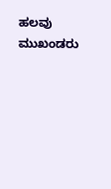ಹಲವು ಮುಖಂಡರು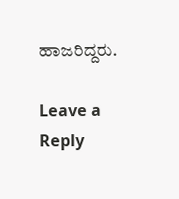ಹಾಜರಿದ್ದರು.

Leave a Reply